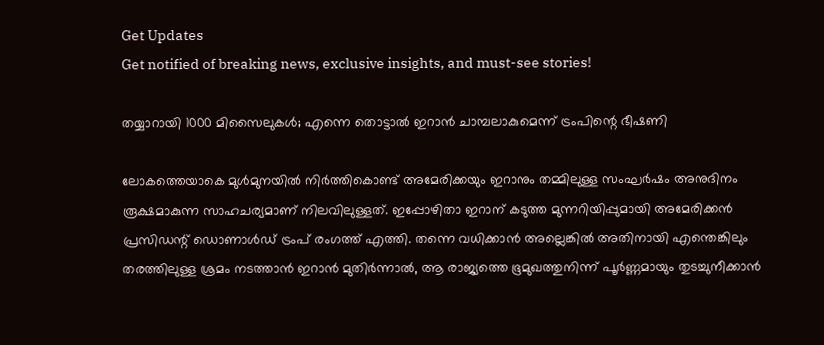Get Updates
Get notified of breaking news, exclusive insights, and must-see stories!

തയ്യാറായി 1000 മിസൈലുകൾ; എന്നെ തൊട്ടാൽ ഇറാൻ ചാമ്പലാകുമെന്ന് ട്രംപിന്റെ ഭീഷണി

ലോകത്തെയാകെ മുൾമുനയിൽ നിർത്തികൊണ്ട് അമേരിക്കയും ഇറാനും തമ്മിലുള്ള സംഘർഷം അനുദിനം രൂക്ഷമാകുന്ന സാഹചര്യമാണ് നിലവിലുള്ളത്. ഇപ്പോഴിതാ ഇറാന് കടുത്ത മുന്നറിയിപ്പുമായി അമേരിക്കൻ പ്രസിഡന്റ് ഡൊണാൾഡ് ട്രംപ് രംഗത്ത് എത്തി. തന്നെ വധിക്കാൻ അല്ലെങ്കിൽ അതിനായി എന്തെങ്കിലും തരത്തിലുള്ള ശ്രമം നടത്താൻ ഇറാൻ മുതിർന്നാൽ, ആ രാജ്യത്തെ ഭൂമുഖത്തുനിന്ന് പൂർണ്ണമായും തുടച്ചുനീക്കാൻ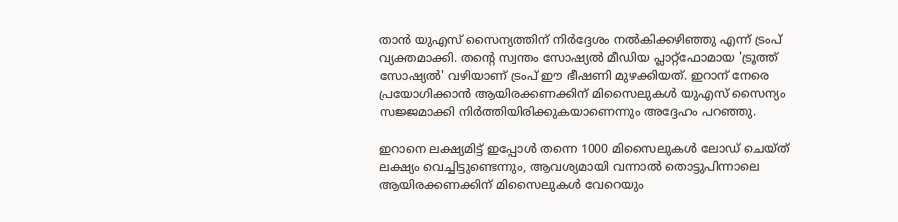താൻ യുഎസ് സൈന്യത്തിന് നിർദ്ദേശം നൽകിക്കഴിഞ്ഞു എന്ന് ട്രംപ് വ്യക്തമാക്കി. തന്റെ സ്വന്തം സോഷ്യൽ മീഡിയ പ്ലാറ്റ്‌ഫോമായ 'ട്രൂത്ത് സോഷ്യൽ' വഴിയാണ് ട്രംപ് ഈ ഭീഷണി മുഴക്കിയത്. ഇറാന് നേരെ പ്രയോഗിക്കാൻ ആയിരക്കണക്കിന് മിസൈലുകൾ യുഎസ് സൈന്യം സജ്ജമാക്കി നിർത്തിയിരിക്കുകയാണെന്നും അദ്ദേഹം പറഞ്ഞു.

ഇറാനെ ലക്ഷ്യമിട്ട് ഇപ്പോൾ തന്നെ 1000 മിസൈലുകൾ ലോഡ് ചെയ്ത് ലക്ഷ്യം വെച്ചിട്ടുണ്ടെന്നും, ആവശ്യമായി വന്നാൽ തൊട്ടുപിന്നാലെ ആയിരക്കണക്കിന് മിസൈലുകൾ വേറെയും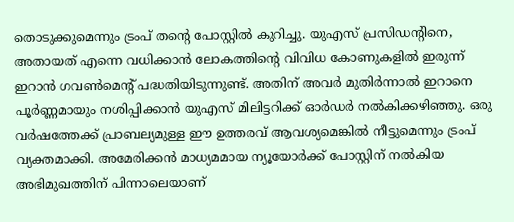തൊടുക്കുമെന്നും ട്രംപ് തന്റെ പോസ്റ്റിൽ കുറിച്ചു. യുഎസ് പ്രസിഡന്റിനെ, അതായത് എന്നെ വധിക്കാൻ ലോകത്തിന്റെ വിവിധ കോണുകളിൽ ഇരുന്ന് ഇറാൻ ഗവൺമെന്റ് പദ്ധതിയിടുന്നുണ്ട്. അതിന് അവർ മുതിർന്നാൽ ഇറാനെ പൂർണ്ണമായും നശിപ്പിക്കാൻ യുഎസ് മിലിട്ടറിക്ക് ഓർഡർ നൽകിക്കഴിഞ്ഞു. ഒരു വർഷത്തേക്ക് പ്രാബല്യമുള്ള ഈ ഉത്തരവ് ആവശ്യമെങ്കിൽ നീട്ടുമെന്നും ട്രംപ് വ്യക്തമാക്കി. അമേരിക്കൻ മാധ്യമമായ ന്യൂയോർക്ക് പോസ്റ്റിന് നൽകിയ അഭിമുഖത്തിന് പിന്നാലെയാണ്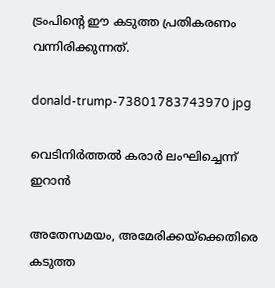ട്രംപിന്റെ ഈ കടുത്ത പ്രതികരണം വന്നിരിക്കുന്നത്.

donald-trump-73801783743970 jpg

വെടിനിർത്തൽ കരാർ ലംഘിച്ചെന്ന് ഇറാൻ

അതേസമയം, അമേരിക്കയ്ക്കെതിരെ കടുത്ത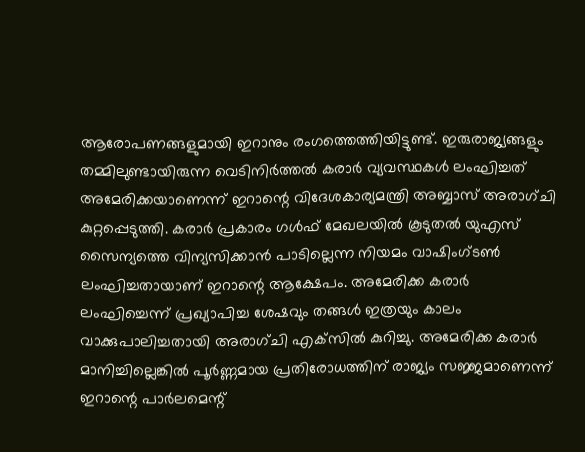ആരോപണങ്ങളുമായി ഇറാനും രംഗത്തെത്തിയിട്ടുണ്ട്. ഇരുരാജ്യങ്ങളും തമ്മിലുണ്ടായിരുന്ന വെടിനിർത്തൽ കരാർ വ്യവസ്ഥകൾ ലംഘിച്ചത് അമേരിക്കയാണെന്ന് ഇറാന്റെ വിദേശകാര്യമന്ത്രി അബ്ബാസ് അരാഗ്ചി കുറ്റപ്പെടുത്തി. കരാർ പ്രകാരം ഗൾഫ് മേഖലയിൽ കൂടുതൽ യുഎസ് സൈന്യത്തെ വിന്യസിക്കാൻ പാടില്ലെന്ന നിയമം വാഷിംഗ്ടൺ ലംഘിച്ചതായാണ് ഇറാന്റെ ആക്ഷേപം. അമേരിക്ക കരാർ ലംഘിച്ചെന്ന് പ്രഖ്യാപിച്ച ശേഷവും തങ്ങൾ ഇത്രയും കാലം വാക്കുപാലിച്ചതായി അരാഗ്ചി എക്‌സിൽ കുറിച്ചു. അമേരിക്ക കരാർ മാനിച്ചില്ലെങ്കിൽ പൂർണ്ണമായ പ്രതിരോധത്തിന് രാജ്യം സജ്ജമാണെന്ന് ഇറാന്റെ പാർലമെന്റ്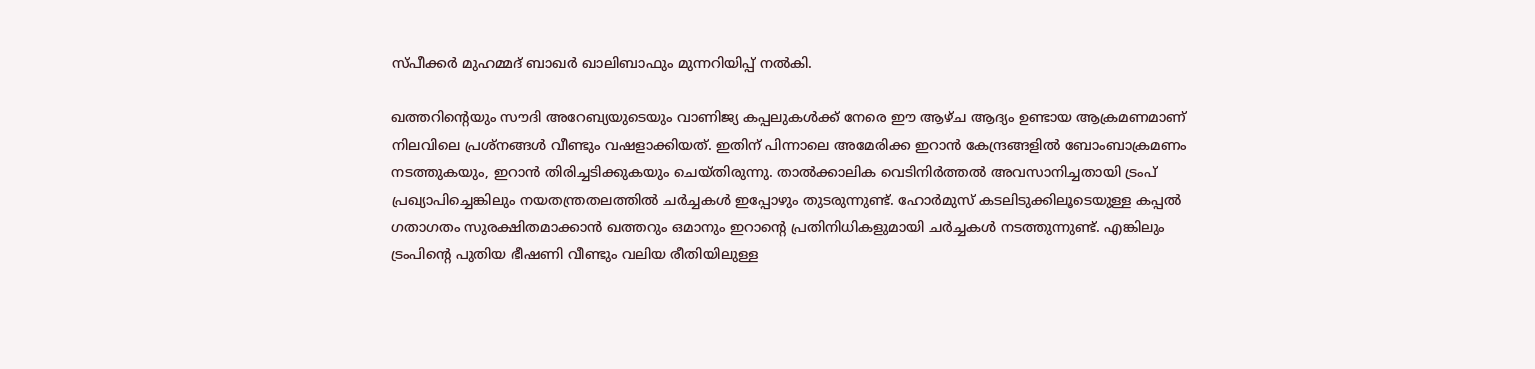സ്പീക്കർ മുഹമ്മദ് ബാഖർ ഖാലിബാഫും മുന്നറിയിപ്പ് നൽകി.

ഖത്തറിന്റെയും സൗദി അറേബ്യയുടെയും വാണിജ്യ കപ്പലുകൾക്ക് നേരെ ഈ ആഴ്ച ആദ്യം ഉണ്ടായ ആക്രമണമാണ് നിലവിലെ പ്രശ്നങ്ങൾ വീണ്ടും വഷളാക്കിയത്. ഇതിന് പിന്നാലെ അമേരിക്ക ഇറാൻ കേന്ദ്രങ്ങളിൽ ബോംബാക്രമണം നടത്തുകയും, ഇറാൻ തിരിച്ചടിക്കുകയും ചെയ്തിരുന്നു. താൽക്കാലിക വെടിനിർത്തൽ അവസാനിച്ചതായി ട്രംപ് പ്രഖ്യാപിച്ചെങ്കിലും നയതന്ത്രതലത്തിൽ ചർച്ചകൾ ഇപ്പോഴും തുടരുന്നുണ്ട്. ഹോർമുസ് കടലിടുക്കിലൂടെയുള്ള കപ്പൽ ഗതാഗതം സുരക്ഷിതമാക്കാൻ ഖത്തറും ഒമാനും ഇറാന്റെ പ്രതിനിധികളുമായി ചർച്ചകൾ നടത്തുന്നുണ്ട്. എങ്കിലും ട്രംപിന്റെ പുതിയ ഭീഷണി വീണ്ടും വലിയ രീതിയിലുള്ള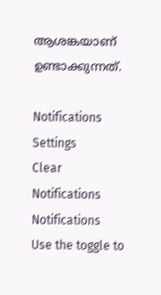ആശങ്കയാണ് ഉണ്ടാക്കുന്നത്.

Notifications
Settings
Clear Notifications
Notifications
Use the toggle to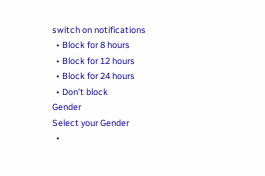switch on notifications
  • Block for 8 hours
  • Block for 12 hours
  • Block for 24 hours
  • Don't block
Gender
Select your Gender
  •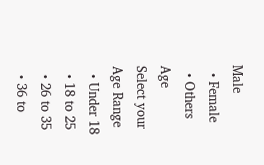Male
  • Female
  • Others
Age
Select your Age Range
  • Under 18
  • 18 to 25
  • 26 to 35
  • 36 to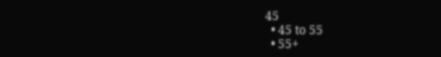45
  • 45 to 55
  • 55+